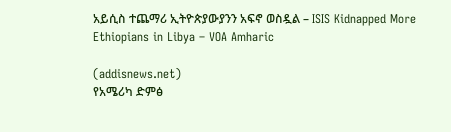አይሲስ ተጨማሪ ኢትዮጵያውያንን አፍኖ ወስዷል – ISIS Kidnapped More Ethiopians in Libya – VOA Amharic

(addisnews.net)
የአሜሪካ ድምፅ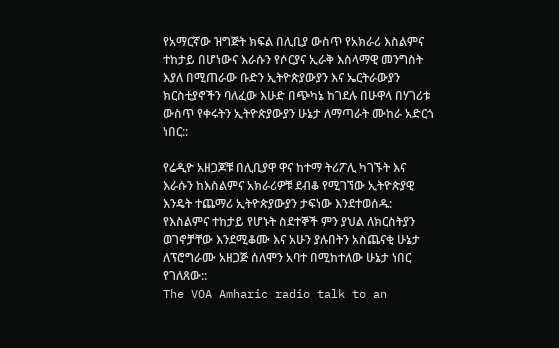የአማርኛው ዝግጅት ክፍል በሊቢያ ውስጥ የአክራሪ እስልምና ተከታይ በሆነውና እራሱን የሶርያና ኢራቅ እስላማዊ መንግስት እያለ በሚጠራው ቡድን ኢትዮጵያውያን እና ኤርትራውያን ክርስቲያኖችን ባለፈው እሁድ በጭካኔ ከገደሉ በሁዋላ በሃገሪቱ ውስጥ የቀሩትን ኢትዮጵያውያን ሁኔታ ለማጣራት ሙከራ አድርጎ ነበር::

የሬዲዮ አዘጋጆቹ በሊቢያዋ ዋና ከተማ ትሪፖሊ ካገኙት እና እራሱን ከእስልምና አክራሪዎቹ ደብቆ የሚገኘው ኢትዮጵያዊ እንዴት ተጨማሪ ኢትዮጵያውያን ታፍነው እንደተወሰዱ: የእስልምና ተከታይ የሆኑት ስደተኞች ምን ያህል ለክርስትያን ወገኖቻቸው እንደሚቆሙ እና አሁን ያሉበትን አስጨናቂ ሁኔታ ለፕሮግራሙ አዘጋጅ ሰለሞን አባተ በሚከተለው ሁኔታ ነበር የገለጸው::
The VOA Amharic radio talk to an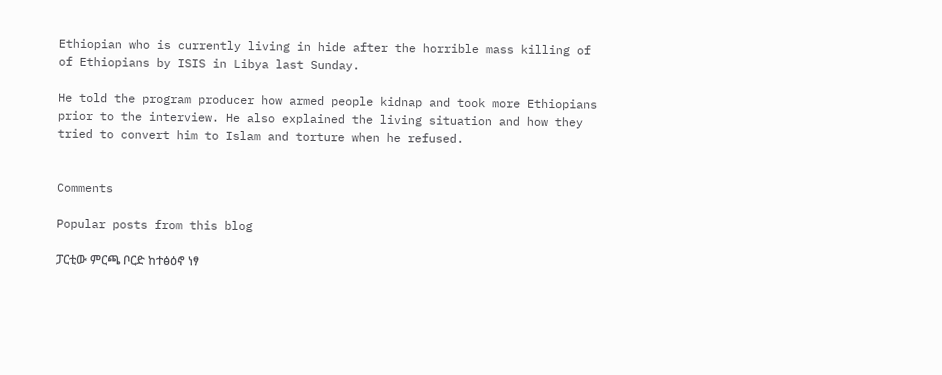Ethiopian who is currently living in hide after the horrible mass killing of of Ethiopians by ISIS in Libya last Sunday.

He told the program producer how armed people kidnap and took more Ethiopians prior to the interview. He also explained the living situation and how they tried to convert him to Islam and torture when he refused.


Comments

Popular posts from this blog

ፓርቲው ምርጫ ቦርድ ከተፅዕኖ ነፃ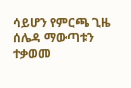ሳይሆን የምርጫ ጊዜ ሰሌዳ ማውጣቱን ተቃወመ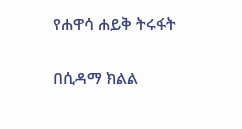የሐዋሳ ሐይቅ ትሩፋት

በሲዳማ ክልል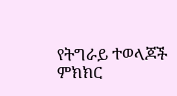የትግራይ ተወላጆች ምክክር